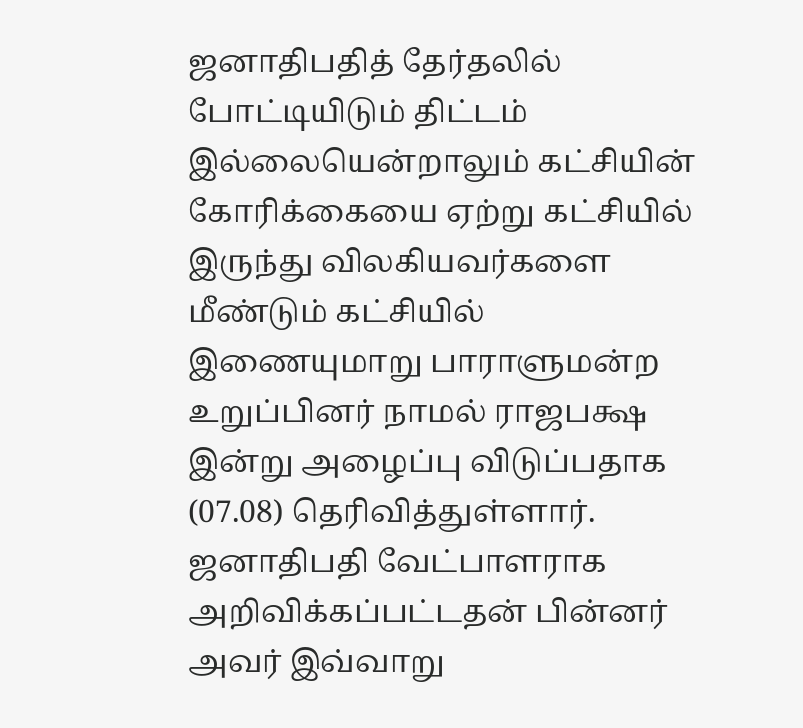ஜனாதிபதித் தேர்தலில் போட்டியிடும் திட்டம் இல்லையென்றாலும் கட்சியின் கோரிக்கையை ஏற்று கட்சியில் இருந்து விலகியவர்களை மீண்டும் கட்சியில் இணையுமாறு பாராளுமன்ற உறுப்பினர் நாமல் ராஜபக்ஷ இன்று அழைப்பு விடுப்பதாக (07.08) தெரிவித்துள்ளார்.
ஜனாதிபதி வேட்பாளராக அறிவிக்கப்பட்டதன் பின்னர் அவர் இவ்வாறு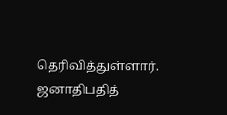தெரிவித்துள்ளார்.
ஜனாதிபதித்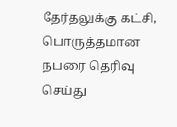தேர்தலுக்கு கட்சி, பொருத்தமான நபரை தெரிவு செய்து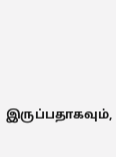இருப்பதாகவும்,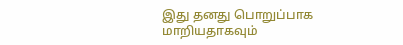இது தனது பொறுப்பாக மாறியதாகவும்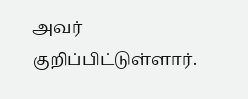அவர் குறிப்பிட்டுள்ளார்.